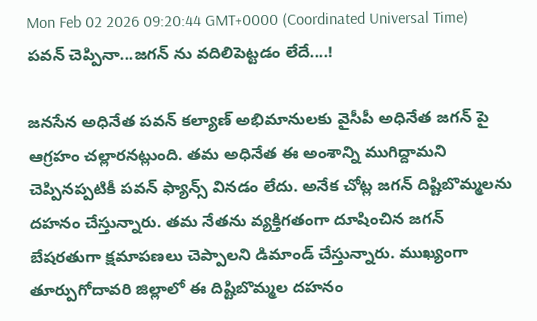Mon Feb 02 2026 09:20:44 GMT+0000 (Coordinated Universal Time)
పవన్ చెప్పినా...జగన్ ను వదిలిపెట్టడం లేదే....!

జనసేన అధినేత పవన్ కల్యాణ్ అభిమానులకు వైసీపీ అధినేత జగన్ పై ఆగ్రహం చల్లారనట్లుంది. తమ అధినేత ఈ అంశాన్ని ముగిద్దామని చెప్పినప్పటికీ పవన్ ఫ్యాన్స్ వినడం లేదు. అనేక చోట్ల జగన్ దిష్టిబొమ్మలను దహనం చేస్తున్నారు. తమ నేతను వ్యక్తిగతంగా దూషించిన జగన్ బేషరతుగా క్షమాపణలు చెప్పాలని డిమాండ్ చేస్తున్నారు. ముఖ్యంగా తూర్పుగోదావరి జిల్లాలో ఈ దిష్టిబొమ్మల దహనం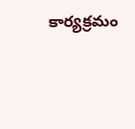కార్యక్రమం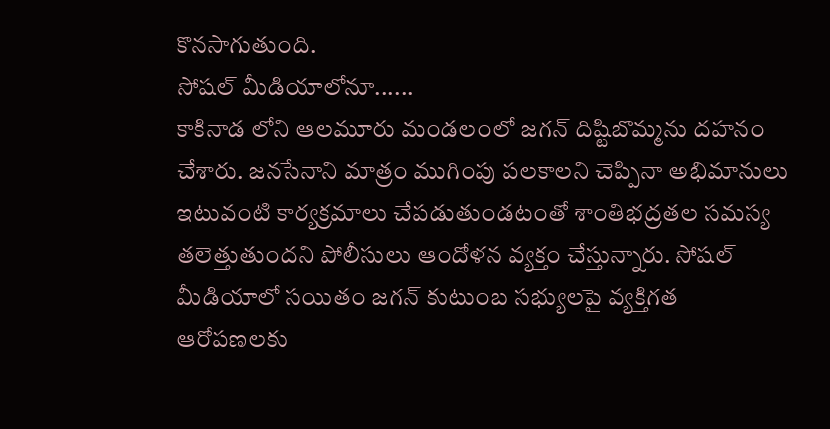కొనసాగుతుంది.
సోషల్ మీడియాలోనూ......
కాకినాడ లోని ఆలమూరు మండలంలో జగన్ దిష్టిబొమ్మను దహనం చేశారు. జనసేనాని మాత్రం ముగింపు పలకాలని చెప్పినా అభిమానులు ఇటువంటి కార్యక్రమాలు చేపడుతుండటంతో శాంతిభద్రతల సమస్య తలెత్తుతుందని పోలీసులు ఆందోళన వ్యక్తం చేస్తున్నారు. సోషల్ మీడియాలో సయితం జగన్ కుటుంబ సభ్యులపై వ్యక్తిగత ఆరోపణలకు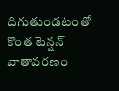దిగుతుండటంతో కొంత టెన్షన్ వాతావరణం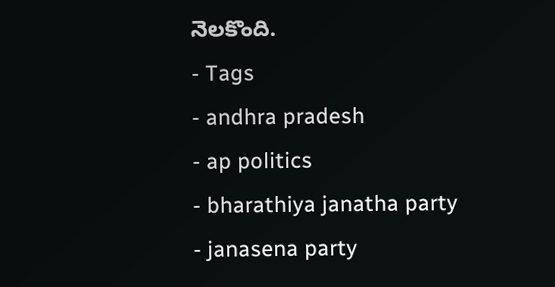నెలకొంది.
- Tags
- andhra pradesh
- ap politics
- bharathiya janatha party
- janasena party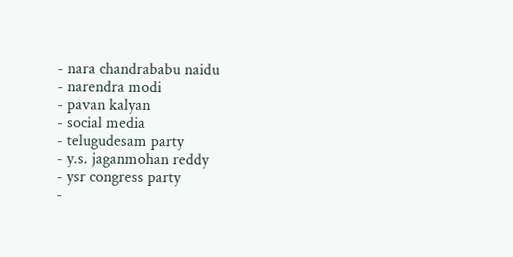- nara chandrababu naidu
- narendra modi
- pavan kalyan
- social media
- telugudesam party
- y.s. jaganmohan reddy
- ysr congress party
-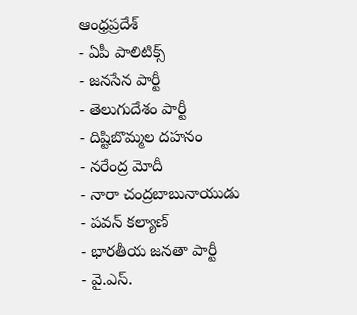ఆంధ్రప్రదేశ్
- ఏపీ పాలిటిక్స్
- జనసేన పార్టీ
- తెలుగుదేశం పార్టీ
- దిష్టిబొమ్మల దహనం
- నరేంద్ర మోదీ
- నారా చంద్రబాబునాయుడు
- పవన్ కల్యాణ్
- భారతీయ జనతా పార్టీ
- వై.ఎస్.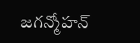జగన్మోహన్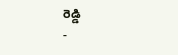రెడ్డి
-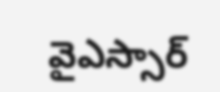వైఎస్సార్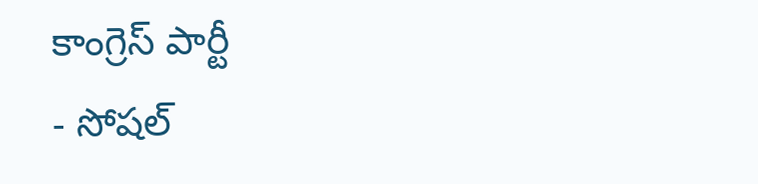కాంగ్రెస్ పార్టీ
- సోషల్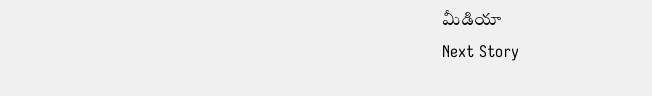మీడియా
Next Story